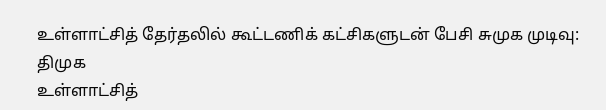உள்ளாட்சித் தேர்தலில் கூட்டணிக் கட்சிகளுடன் பேசி சுமுக முடிவு: திமுக
உள்ளாட்சித்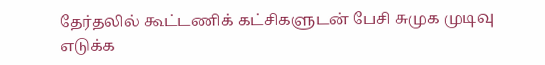தேர்தலில் கூட்டணிக் கட்சிகளுடன் பேசி சுமுக முடிவு எடுக்க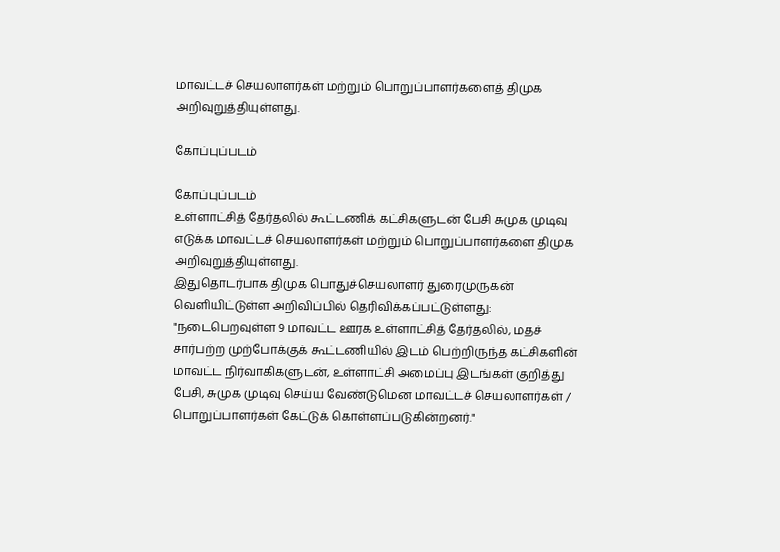மாவட்டச் செயலாளர்கள் மற்றும் பொறுப்பாளர்களைத் திமுக அறிவுறுத்தியுள்ளது.

கோப்புப்படம்

கோப்புப்படம்
உள்ளாட்சித் தேர்தலில் கூட்டணிக் கட்சிகளுடன் பேசி சுமுக முடிவு எடுக்க மாவட்டச் செயலாளர்கள் மற்றும் பொறுப்பாளர்களை திமுக அறிவுறுத்தியுள்ளது.
இதுதொடர்பாக திமுக பொதுச்செயலாளர் துரைமுருகன் வெளியிட்டுள்ள அறிவிப்பில் தெரிவிக்கப்பட்டுள்ளது:
"நடைபெறவுள்ள 9 மாவட்ட ஊரக உள்ளாட்சித் தேர்தலில், மதச் சார்பற்ற முற்போக்குக் கூட்டணியில் இடம் பெற்றிருந்த கட்சிகளின் மாவட்ட நிர்வாகிகளுடன், உள்ளாட்சி அமைப்பு இடங்கள் குறித்து பேசி, சுமுக முடிவு செய்ய வேண்டுமென மாவட்டச் செயலாளர்கள் / பொறுப்பாளர்கள் கேட்டுக் கொள்ளப்படுகின்றனர்."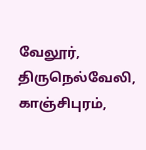வேலூர், திருநெல்வேலி, காஞ்சிபுரம்,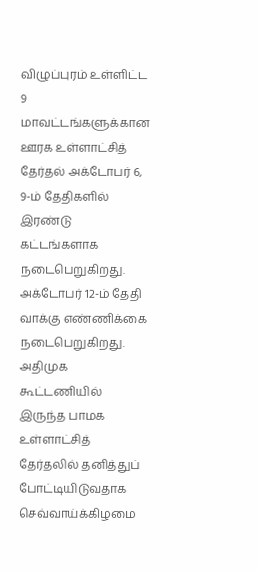விழுப்புரம் உள்ளிட்ட 9 மாவட்டங்களுக்கான ஊரக உள்ளாட்சித் தேர்தல் அக்டோபர் 6, 9-ம் தேதிகளில் இரண்டு கட்டங்களாக நடைபெறுகிறது. அக்டோபர் 12-ம் தேதி வாக்கு எண்ணிக்கை நடைபெறுகிறது.
அதிமுக கூட்டணியில் இருந்த பாமக உள்ளாட்சித் தேர்தலில் தனித்துப் போட்டியிடுவதாக செவ்வாய்க்கிழமை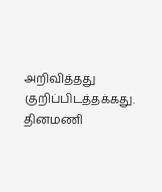அறிவித்தது குறிப்பிடத்தக்கது.
தினமணி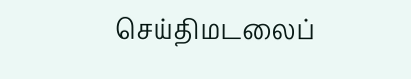செய்திமடலைப்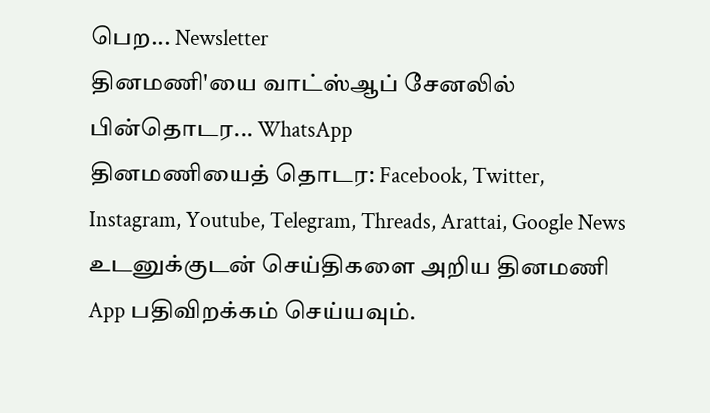பெற... Newsletter
தினமணி'யை வாட்ஸ்ஆப் சேனலில் பின்தொடர... WhatsApp
தினமணியைத் தொடர: Facebook, Twitter, Instagram, Youtube, Telegram, Threads, Arattai, Google News
உடனுக்குடன் செய்திகளை அறிய தினமணி App பதிவிறக்கம் செய்யவும்.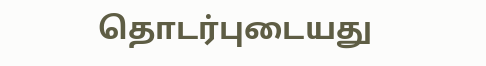தொடர்புடையது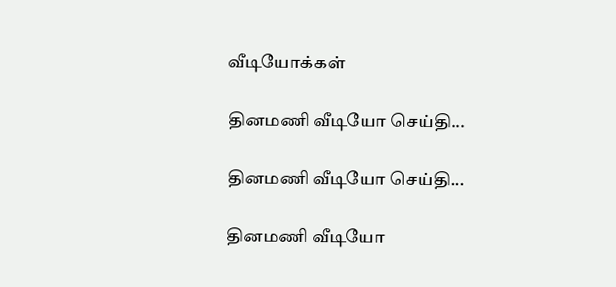வீடியோக்கள்

தினமணி வீடியோ செய்தி...

தினமணி வீடியோ செய்தி...

தினமணி வீடியோ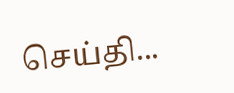செய்தி...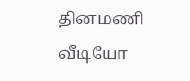தினமணி வீடியோ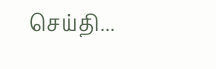செய்தி...